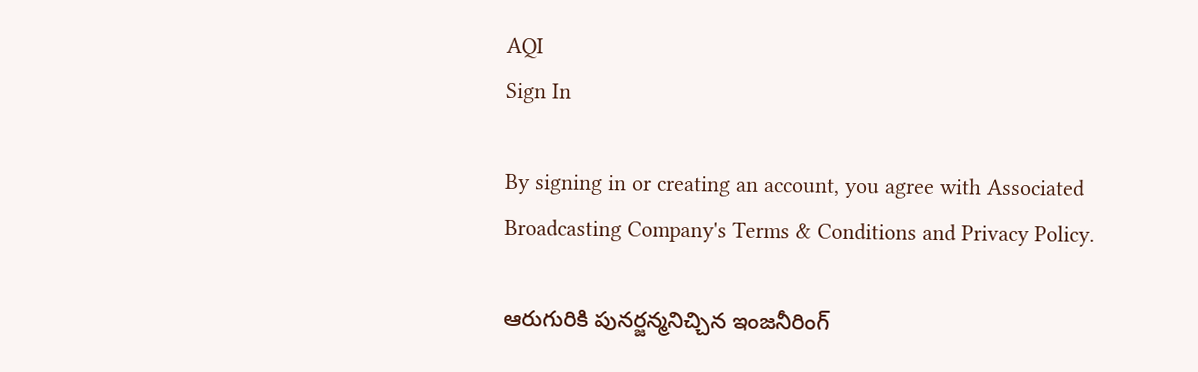AQI
Sign In

By signing in or creating an account, you agree with Associated Broadcasting Company's Terms & Conditions and Privacy Policy.

ఆరుగురికి పునర్జన్మనిచ్చిన ఇంజనీరింగ్‌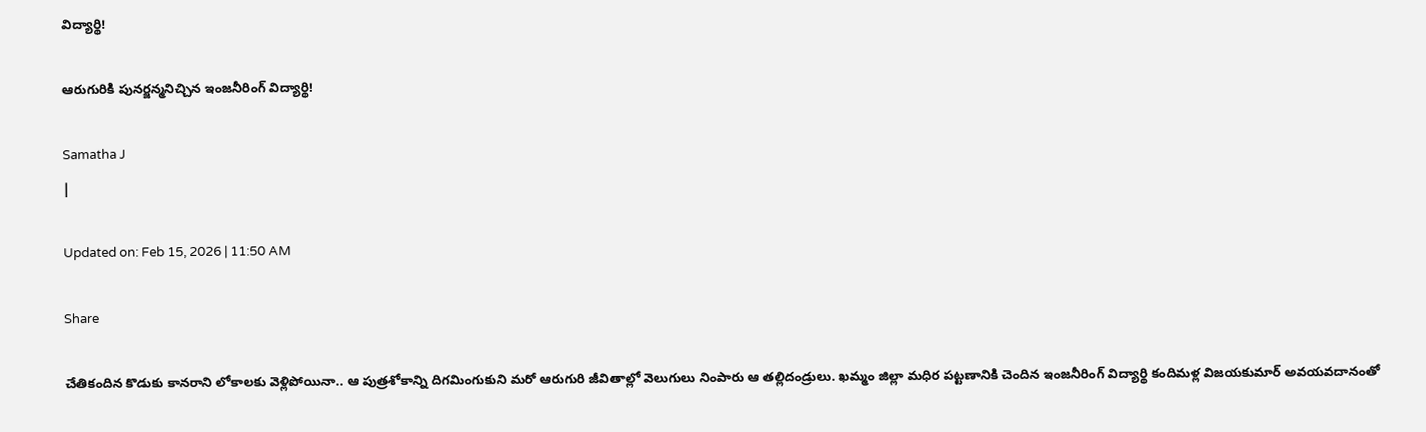విద్యార్థి!

ఆరుగురికి పునర్జన్మనిచ్చిన ఇంజనీరింగ్‌ విద్యార్థి!

Samatha J
|

Updated on: Feb 15, 2026 | 11:50 AM

Share

చేతికందిన కొడుకు కానరాని లోకాలకు వెళ్లిపోయినా.. ఆ పుత్రశోకాన్ని దిగమింగుకుని మరో ఆరుగురి జీవితాల్లో వెలుగులు నింపారు ఆ తల్లిదండ్రులు. ఖమ్మం జిల్లా మధిర పట్టణానికి చెందిన ఇంజనీరింగ్ విద్యార్థి కందిమళ్ల విజయకుమార్ అవయవదానంతో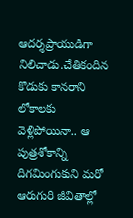ఆదర్శప్రాయుడిగా నిలిచాడు.చేతికందిన కొడుకు కానరాని లోకాలకు వెళ్లిపోయినా.. ఆ పుత్రశోకాన్ని దిగమింగుకుని మరో ఆరుగురి జీవితాల్లో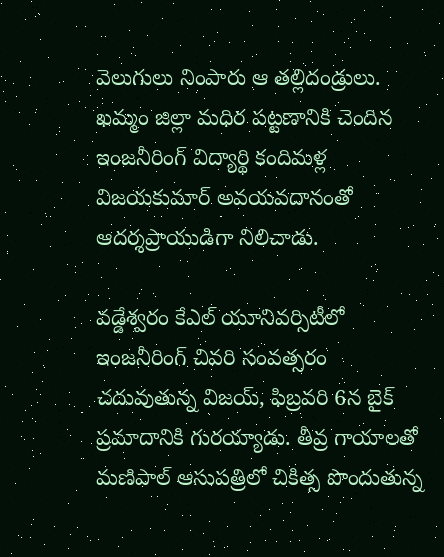వెలుగులు నింపారు ఆ తల్లిదండ్రులు. ఖమ్మం జిల్లా మధిర పట్టణానికి చెందిన ఇంజనీరింగ్ విద్యార్థి కందిమళ్ల విజయకుమార్ అవయవదానంతో ఆదర్శప్రాయుడిగా నిలిచాడు.

వడ్డేశ్వరం కేఎల్ యూనివర్సిటీలో ఇంజనీరింగ్ చివరి సంవత్సరం చదువుతున్న విజయ్, ఫిబ్రవరి 6న బైక్ ప్రమాదానికి గురయ్యాడు. తీవ్ర గాయాలతో మణిపాల్ ఆసుపత్రిలో చికిత్స పొందుతున్న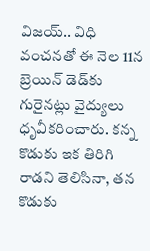విజయ్.. విధి వంచనతో ఈ నెల 11న బ్రెయిన్ డెడ్‌కు గురైనట్లు వైద్యులు ధృవీకరించారు. కన్న కొడుకు ఇక తిరిగి రాడని తెలిసినా, తన కొడుకు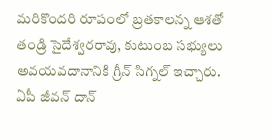మరికొందరి రూపంలో బ్రతకాలన్న ఆశతో తండ్రి సైదేశ్వరరావు, కుటుంబ సభ్యులు అవయవదానానికి గ్రీన్ సిగ్నల్ ఇచ్చారు. ఏపీ జీవన్ దాన్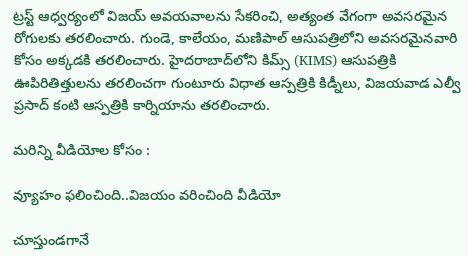ట్రస్ట్ ఆధ్వర్యంలో విజయ్ అవయవాలను సేకరించి, అత్యంత వేగంగా అవసరమైన రోగులకు తరలించారు. గుండె, కాలేయం, మణిపాల్ ఆసుపత్రిలోని అవసరమైనవారి కోసం అక్కడకి తరలించారు. హైదరాబాద్‌లోని కిమ్స్ (KIMS) ఆసుపత్రికి ఊపిరితిత్తులను తరలించగా గుంటూరు విధాత ఆస్పత్రికి కిడ్నీలు, విజయవాడ ఎల్వీ ప్రసాద్‌ కంటి ఆస్పత్రికి కార్నియాను తరలించారు.

మరిన్ని వీడియోల కోసం :

వ్యూహం ఫలించింది..విజయం వరించింది వీడియో

చూస్తుండగానే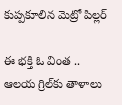కుప్పకూలిన మెట్రో పిల్లర్

ఈ భక్తి ఓ వింత .. ఆలయ గ్రిల్‌కు తాళాలు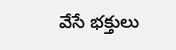వేసే భక్తులు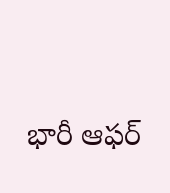భారీ ఆఫర్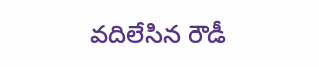వదిలేసిన రౌడీ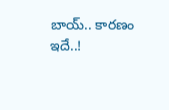బాయ్.. కారణం ఇదే..!